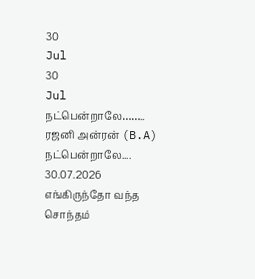30
Jul
30
Jul
நட்பென்றாலே……..
ரஜனி அன்ரன் (B.A) நட்பென்றாலே.... 30.07.2026
எங்கிருந்தோ வந்த சொந்தம்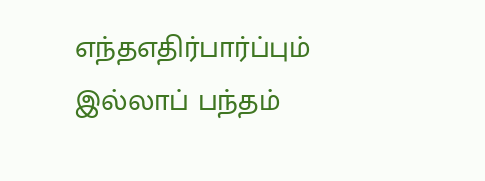எந்தஎதிர்பார்ப்பும் இல்லாப் பந்தம்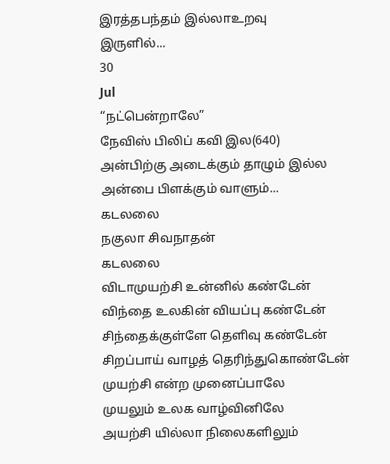இரத்தபந்தம் இல்லாஉறவு
இருளில்...
30
Jul
“நட்பென்றாலே”
நேவிஸ் பிலிப் கவி இல(640)
அன்பிற்கு அடைக்கும் தாழும் இல்ல
அன்பை பிளக்கும் வாளும்...
கடலலை
நகுலா சிவநாதன்
கடலலை
விடாமுயற்சி உன்னில் கண்டேன்
விந்தை உலகின் வியப்பு கண்டேன்
சிந்தைக்குள்ளே தெளிவு கண்டேன்
சிறப்பாய் வாழத் தெரிந்துகொண்டேன்
முயற்சி என்ற முனைப்பாலே
முயலும் உலக வாழ்வினிலே
அயற்சி யில்லா நிலைகளிலும்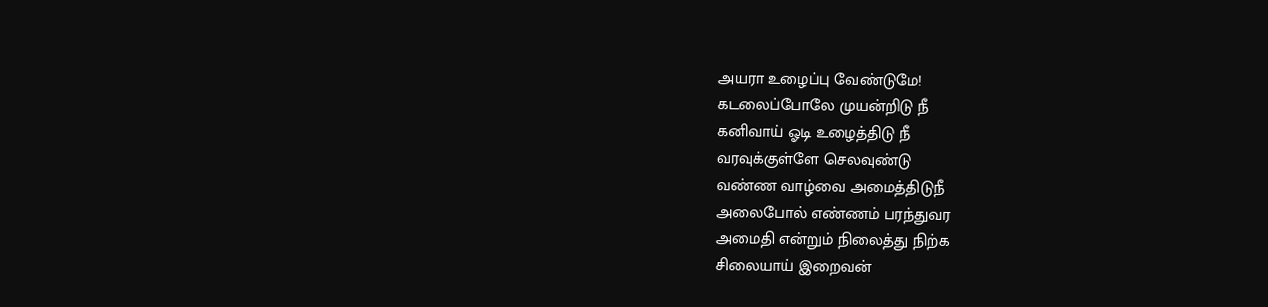அயரா உழைப்பு வேண்டுமே!
கடலைப்போலே முயன்றிடு நீ
கனிவாய் ஓடி உழைத்திடு நீ
வரவுக்குள்ளே செலவுண்டு
வண்ண வாழ்வை அமைத்திடுநீ
அலைபோல் எண்ணம் பரந்துவர
அமைதி என்றும் நிலைத்து நிற்க
சிலையாய் இறைவன்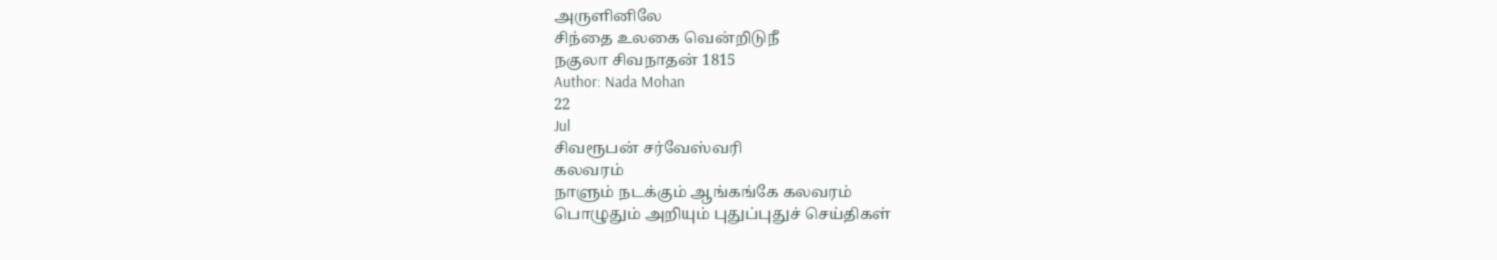அருளினிலே
சிந்தை உலகை வென்றிடுநீ
நகுலா சிவநாதன் 1815
Author: Nada Mohan
22
Jul
சிவரூபன் சர்வேஸ்வரி
கலவரம்
நாளும் நடக்கும் ஆங்கங்கே கலவரம்
பொழுதும் அறியும் புதுப்புதுச் செய்திகள்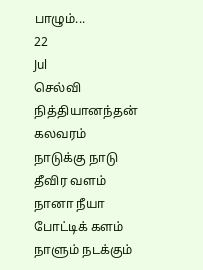பாழும்...
22
Jul
செல்வி நித்தியானந்தன்
கலவரம்
நாடுக்கு நாடு
தீவிர வளம்
நானா நீயா
போட்டிக் களம்
நாளும் நடக்கும்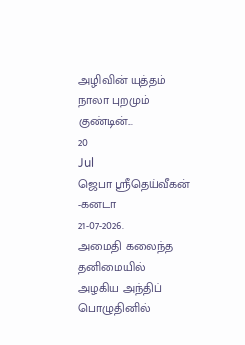அழிவின் யுத்தம்
நாலா புறமும்
குண்டின்...
20
Jul
ஜெபா ஸ்ரீதெய்வீகன் -கனடா
21-07-2026.
அமைதி கலைந்த தனிமையில்
அழகிய அந்திப் பொழுதினில்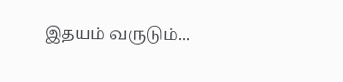இதயம் வருடும்...